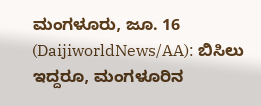ಮಂಗಳೂರು, ಜೂ. 16 (DaijiworldNews/AA): ಬಿಸಿಲು ಇದ್ದರೂ, ಮಂಗಳೂರಿನ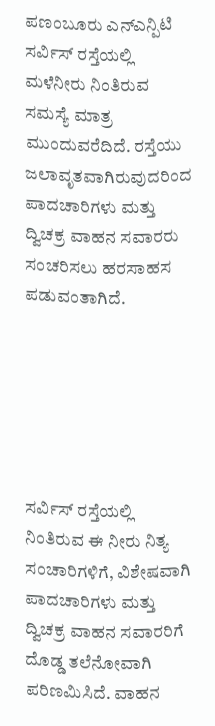ಪಣಂಬೂರು ಎನ್ಎನ್ಪಿಟಿ ಸರ್ವಿಸ್ ರಸ್ತೆಯಲ್ಲಿ ಮಳೆನೀರು ನಿಂತಿರುವ ಸಮಸ್ಯೆ ಮಾತ್ರ ಮುಂದುವರೆದಿದೆ. ರಸ್ತೆಯು ಜಲಾವೃತವಾಗಿರುವುದರಿಂದ ಪಾದಚಾರಿಗಳು ಮತ್ತು ದ್ವಿಚಕ್ರ ವಾಹನ ಸವಾರರು ಸಂಚರಿಸಲು ಹರಸಾಹಸ ಪಡುವಂತಾಗಿದೆ.






ಸರ್ವಿಸ್ ರಸ್ತೆಯಲ್ಲಿ ನಿಂತಿರುವ ಈ ನೀರು ನಿತ್ಯ ಸಂಚಾರಿಗಳಿಗೆ, ವಿಶೇಷವಾಗಿ ಪಾದಚಾರಿಗಳು ಮತ್ತು ದ್ವಿಚಕ್ರ ವಾಹನ ಸವಾರರಿಗೆ ದೊಡ್ಡ ತಲೆನೋವಾಗಿ ಪರಿಣಮಿಸಿದೆ. ವಾಹನ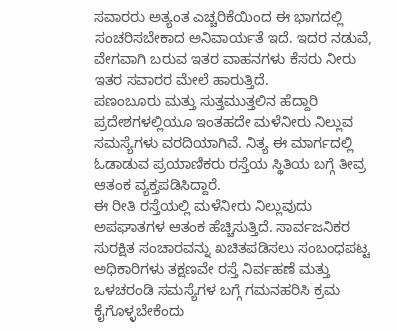ಸವಾರರು ಅತ್ಯಂತ ಎಚ್ಚರಿಕೆಯಿಂದ ಈ ಭಾಗದಲ್ಲಿ ಸಂಚರಿಸಬೇಕಾದ ಅನಿವಾರ್ಯತೆ ಇದೆ. ಇದರ ನಡುವೆ, ವೇಗವಾಗಿ ಬರುವ ಇತರ ವಾಹನಗಳು ಕೆಸರು ನೀರು ಇತರ ಸವಾರರ ಮೇಲೆ ಹಾರುತ್ತಿದೆ.
ಪಣಂಬೂರು ಮತ್ತು ಸುತ್ತಮುತ್ತಲಿನ ಹೆದ್ದಾರಿ ಪ್ರದೇಶಗಳಲ್ಲಿಯೂ ಇಂತಹದೇ ಮಳೆನೀರು ನಿಲ್ಲುವ ಸಮಸ್ಯೆಗಳು ವರದಿಯಾಗಿವೆ. ನಿತ್ಯ ಈ ಮಾರ್ಗದಲ್ಲಿ ಓಡಾಡುವ ಪ್ರಯಾಣಿಕರು ರಸ್ತೆಯ ಸ್ಥಿತಿಯ ಬಗ್ಗೆ ತೀವ್ರ ಆತಂಕ ವ್ಯಕ್ತಪಡಿಸಿದ್ದಾರೆ.
ಈ ರೀತಿ ರಸ್ತೆಯಲ್ಲಿ ಮಳೆನೀರು ನಿಲ್ಲುವುದು ಅಪಘಾತಗಳ ಆತಂಕ ಹೆಚ್ಚಿಸುತ್ತಿದೆ. ಸಾರ್ವಜನಿಕರ ಸುರಕ್ಷಿತ ಸಂಚಾರವನ್ನು ಖಚಿತಪಡಿಸಲು ಸಂಬಂಧಪಟ್ಟ ಅಧಿಕಾರಿಗಳು ತಕ್ಷಣವೇ ರಸ್ತೆ ನಿರ್ವಹಣೆ ಮತ್ತು ಒಳಚರಂಡಿ ಸಮಸ್ಯೆಗಳ ಬಗ್ಗೆ ಗಮನಹರಿಸಿ ಕ್ರಮ ಕೈಗೊಳ್ಳಬೇಕೆಂದು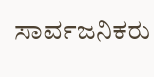ಸಾರ್ವಜನಿಕರು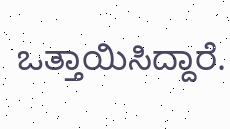ಒತ್ತಾಯಿಸಿದ್ದಾರೆ.